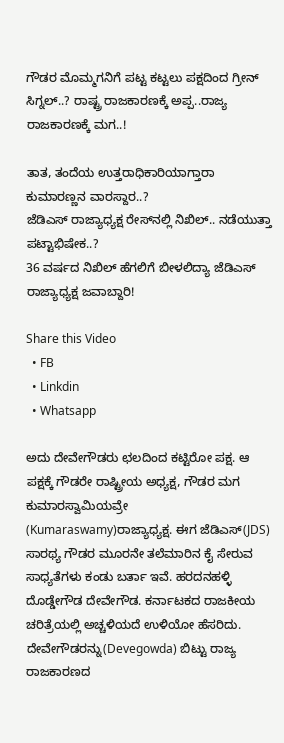ಗೌಡರ ಮೊಮ್ಮಗನಿಗೆ ಪಟ್ಟ ಕಟ್ಟಲು ಪಕ್ಷದಿಂದ ಗ್ರೀನ್ ಸಿಗ್ನಲ್..? ರಾಷ್ಟ್ರ ರಾಜಕಾರಣಕ್ಕೆ ಅಪ್ಪ..ರಾಜ್ಯ ರಾಜಕಾರಣಕ್ಕೆ ಮಗ..!

ತಾತ, ತಂದೆಯ ಉತ್ತರಾಧಿಕಾರಿಯಾಗ್ತಾರಾ ಕುಮಾರಣ್ಣನ ವಾರಸ್ದಾರ..?
ಜೆಡಿಎಸ್ ರಾಜ್ಯಾಧ್ಯಕ್ಷ ರೇಸ್‌ನಲ್ಲಿ ನಿಖಿಲ್.. ನಡೆಯುತ್ತಾ ಪಟ್ಟಾಭಿಷೇಕ..?
36 ವರ್ಷದ ನಿಖಿಲ್ ಹೆಗಲಿಗೆ ಬೀಳಲಿದ್ಯಾ ಜೆಡಿಎಸ್ ರಾಜ್ಯಾಧ್ಯಕ್ಷ ಜವಾಬ್ದಾರಿ!

Share this Video
  • FB
  • Linkdin
  • Whatsapp

ಅದು ದೇವೇಗೌಡರು ಛಲದಿಂದ ಕಟ್ಟಿರೋ ಪಕ್ಷ. ಆ ಪಕ್ಷಕ್ಕೆ ಗೌಡರೇ ರಾಷ್ಟ್ರೀಯ ಅಧ್ಯಕ್ಷ, ಗೌಡರ ಮಗ ಕುಮಾರಸ್ವಾಮಿಯವ್ರೇ (Kumaraswamy)ರಾಜ್ಯಾಧ್ಯಕ್ಷ. ಈಗ ಜೆಡಿಎಸ್(JDS) ಸಾರಥ್ಯ ಗೌಡರ ಮೂರನೇ ತಲೆಮಾರಿನ ಕೈ ಸೇರುವ ಸಾಧ್ಯತೆಗಳು ಕಂಡು ಬರ್ತಾ ಇವೆ. ಹರದನಹಳ್ಳಿ ದೊಡ್ಡೇಗೌಡ ದೇವೇಗೌಡ. ಕರ್ನಾಟಕದ ರಾಜಕೀಯ ಚರಿತ್ರೆಯಲ್ಲಿ ಅಚ್ಚಳಿಯದೆ ಉಳಿಯೋ ಹೆಸರಿದು. ದೇವೇಗೌಡರನ್ನು(Devegowda) ಬಿಟ್ಟು ರಾಜ್ಯ ರಾಜಕಾರಣದ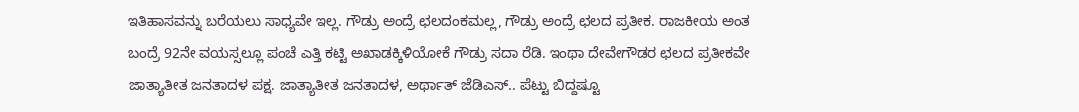ಇತಿಹಾಸವನ್ನು ಬರೆಯಲು ಸಾಧ್ಯವೇ ಇಲ್ಲ. ಗೌಡ್ರು ಅಂದ್ರೆ ಛಲದಂಕಮಲ್ಲ, ಗೌಡ್ರು ಅಂದ್ರೆ ಛಲದ ಪ್ರತೀಕ. ರಾಜಕೀಯ ಅಂತ ಬಂದ್ರೆ 92ನೇ ವಯಸ್ಸಲ್ಲೂ ಪಂಚೆ ಎತ್ತಿ ಕಟ್ಟಿ ಅಖಾಡಕ್ಕಿಳಿಯೋಕೆ ಗೌಡ್ರು ಸದಾ ರೆಡಿ. ಇಂಥಾ ದೇವೇಗೌಡರ ಛಲದ ಪ್ರತೀಕವೇ ಜಾತ್ಯಾತೀತ ಜನತಾದಳ ಪಕ್ಷ. ಜಾತ್ಯಾತೀತ ಜನತಾದಳ, ಅರ್ಥಾತ್ ಜೆಡಿಎಸ್.. ಪೆಟ್ಟು ಬಿದ್ದಷ್ಟೂ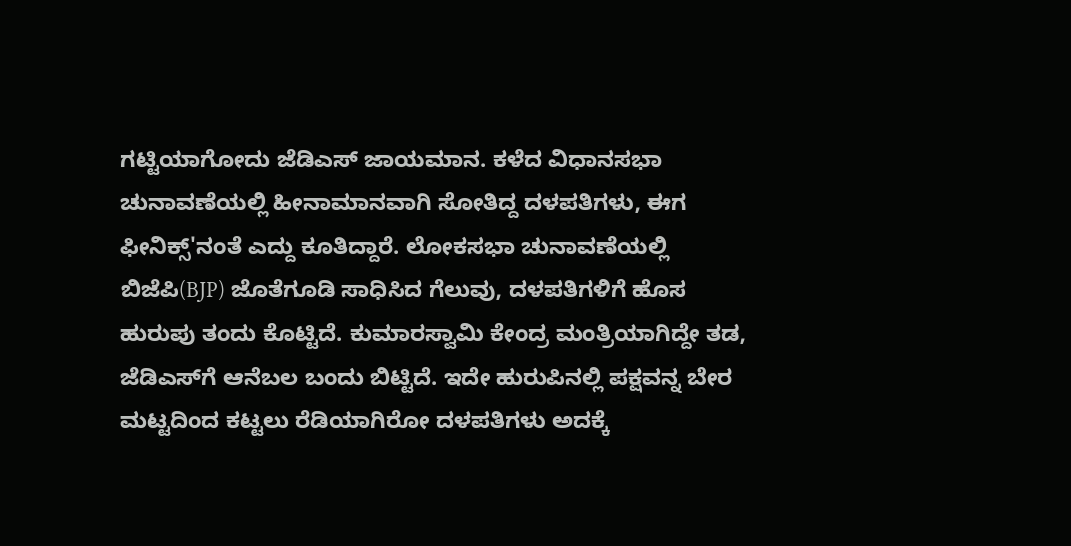ಗಟ್ಟಿಯಾಗೋದು ಜೆಡಿಎಸ್ ಜಾಯಮಾನ. ಕಳೆದ ವಿಧಾನಸಭಾ ಚುನಾವಣೆಯಲ್ಲಿ ಹೀನಾಮಾನವಾಗಿ ಸೋತಿದ್ದ ದಳಪತಿಗಳು, ಈಗ ಫೀನಿಕ್ಸ್'ನಂತೆ ಎದ್ದು ಕೂತಿದ್ದಾರೆ. ಲೋಕಸಭಾ ಚುನಾವಣೆಯಲ್ಲಿ ಬಿಜೆಪಿ(BJP) ಜೊತೆಗೂಡಿ ಸಾಧಿಸಿದ ಗೆಲುವು, ದಳಪತಿಗಳಿಗೆ ಹೊಸ ಹುರುಪು ತಂದು ಕೊಟ್ಟಿದೆ. ಕುಮಾರಸ್ವಾಮಿ ಕೇಂದ್ರ ಮಂತ್ರಿಯಾಗಿದ್ದೇ ತಡ, ಜೆಡಿಎಸ್‌ಗೆ ಆನೆಬಲ ಬಂದು ಬಿಟ್ಟಿದೆ. ಇದೇ ಹುರುಪಿನಲ್ಲಿ ಪಕ್ಷವನ್ನ ಬೇರ ಮಟ್ಟದಿಂದ ಕಟ್ಟಲು ರೆಡಿಯಾಗಿರೋ ದಳಪತಿಗಳು ಅದಕ್ಕೆ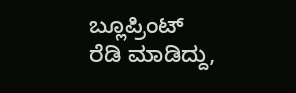ಬ್ಲೂಪ್ರಿಂಟ್ ರೆಡಿ ಮಾಡಿದ್ದು,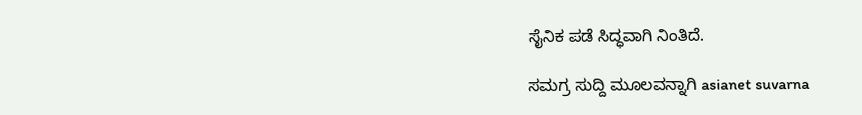ಸೈನಿಕ ಪಡೆ ಸಿದ್ಧವಾಗಿ ನಿಂತಿದೆ.

ಸಮಗ್ರ ಸುದ್ದಿ ಮೂಲವನ್ನಾಗಿ asianet suvarna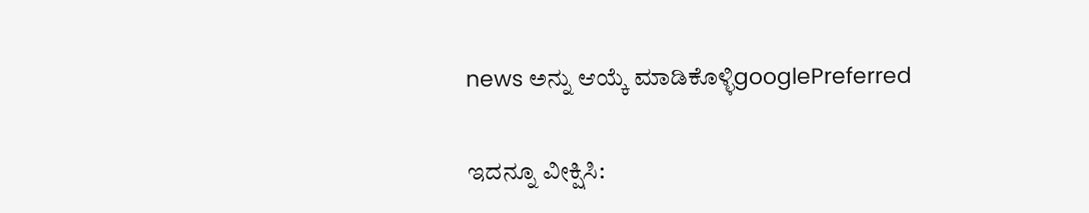news ಅನ್ನು ಆಯ್ಕೆ ಮಾಡಿಕೊಳ್ಳಿgooglePreferred

ಇದನ್ನೂ ವೀಕ್ಷಿಸಿ: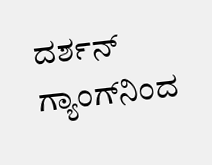ದರ್ಶನ್ ಗ್ಯಾಂಗ್‌ನಿಂದ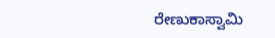ರೇಣುಕಾಸ್ವಾಮಿ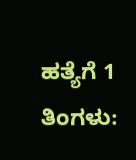ಹತ್ಯೆಗೆ 1 ತಿಂಗಳು: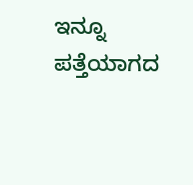ಇನ್ನೂ ಪತ್ತೆಯಾಗದ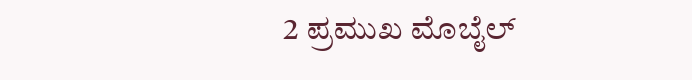2 ಪ್ರಮುಖ ಮೊಬೈಲ್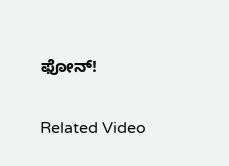ಫೋನ್!

Related Video